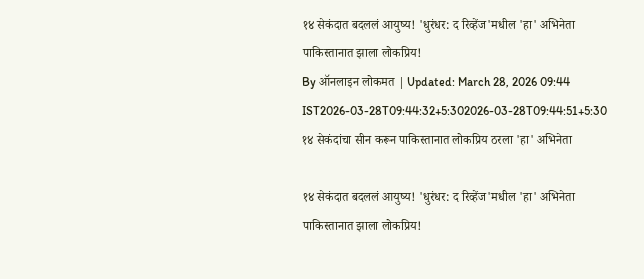१४ सेकंदात बदललं आयुष्य! 'धुरंधर: द रिव्हेंज'मधील 'हा' अभिनेता पाकिस्तानात झाला लोकप्रिय!
By ऑनलाइन लोकमत | Updated: March 28, 2026 09:44 IST2026-03-28T09:44:32+5:302026-03-28T09:44:51+5:30
१४ सेकंदांचा सीन करून पाकिस्तानात लोकप्रिय ठरला 'हा' अभिनेता

१४ सेकंदात बदललं आयुष्य! 'धुरंधर: द रिव्हेंज'मधील 'हा' अभिनेता पाकिस्तानात झाला लोकप्रिय!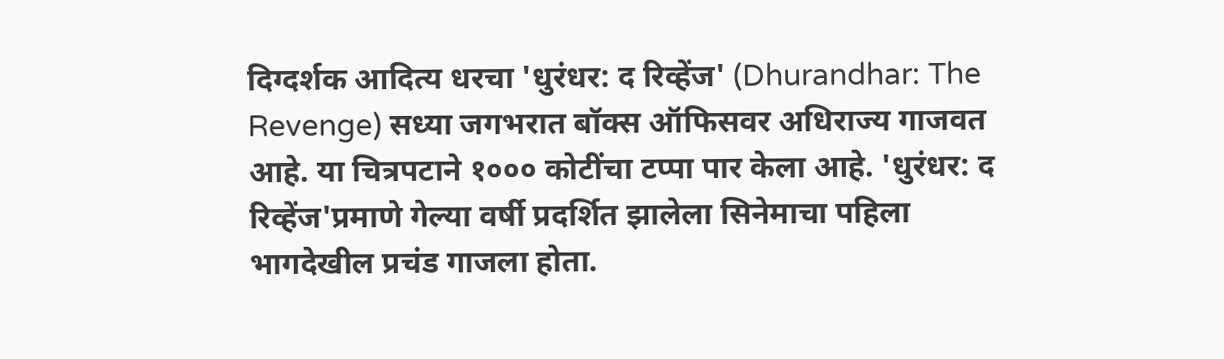दिग्दर्शक आदित्य धरचा 'धुरंधर: द रिव्हेंज' (Dhurandhar: The Revenge) सध्या जगभरात बॉक्स ऑफिसवर अधिराज्य गाजवत आहे. या चित्रपटाने १००० कोटींचा टप्पा पार केला आहे. 'धुरंधर: द रिव्हेंज'प्रमाणे गेल्या वर्षी प्रदर्शित झालेला सिनेमाचा पहिला भागदेखील प्रचंड गाजला होता.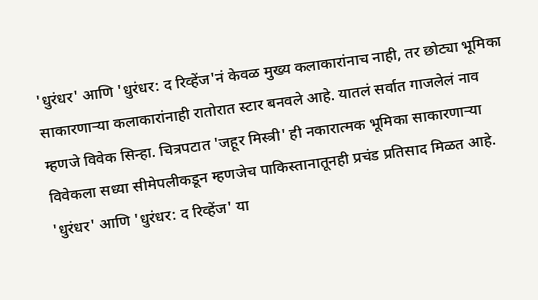'धुरंधर' आणि 'धुरंधर: द रिव्हेंज'नं केवळ मुख्य कलाकारांनाच नाही, तर छोट्या भूमिका साकारणाऱ्या कलाकारांनाही रातोरात स्टार बनवले आहे. यातलं सर्वात गाजलेलं नाव म्हणजे विवेक सिन्हा. चित्रपटात 'जहूर मिस्त्री' ही नकारात्मक भूमिका साकारणाऱ्या विवेकला सध्या सीमेपलीकडून म्हणजेच पाकिस्तानातूनही प्रचंड प्रतिसाद मिळत आहे.
'धुरंधर' आणि 'धुरंधर: द रिव्हेंज' या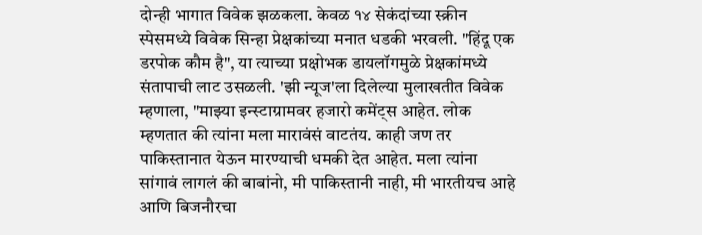दोन्ही भागात विवेक झळकला. केवळ १४ सेकंदांच्या स्क्रीन स्पेसमध्ये विवेक सिन्हा प्रेक्षकांच्या मनात धडकी भरवली. "हिंदू एक डरपोक कौम है", या त्याच्या प्रक्षोभक डायलॉगमुळे प्रेक्षकांमध्ये संतापाची लाट उसळली. 'झी न्यूज'ला दिलेल्या मुलाखतीत विवेक म्हणाला, "माझ्या इन्स्टाग्रामवर हजारो कमेंट्स आहेत. लोक म्हणतात की त्यांना मला मारावंसं वाटतंय. काही जण तर पाकिस्तानात येऊन मारण्याची धमकी देत आहेत. मला त्यांना सांगावं लागलं की बाबांनो, मी पाकिस्तानी नाही, मी भारतीयच आहे आणि बिजनौरचा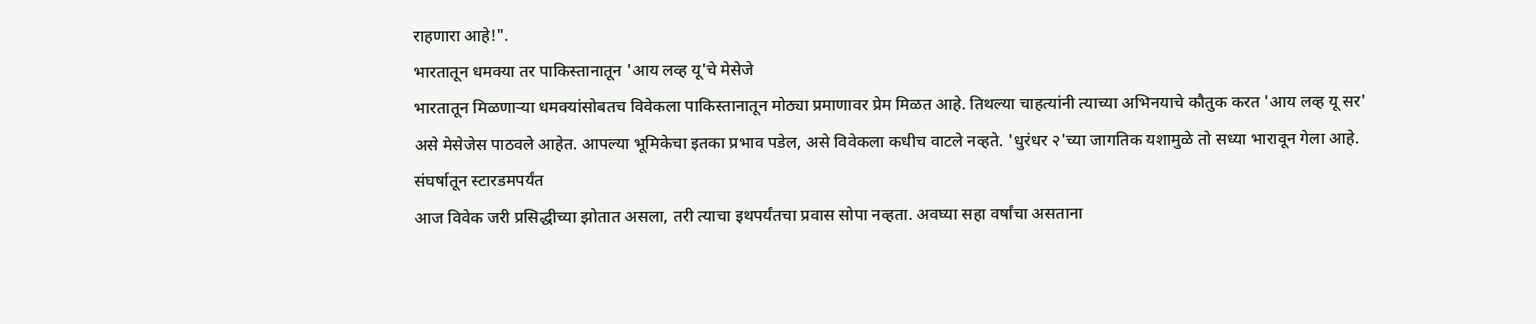राहणारा आहे!".
भारतातून धमक्या तर पाकिस्तानातून 'आय लव्ह यू'चे मेसेजे
भारतातून मिळणाऱ्या धमक्यांसोबतच विवेकला पाकिस्तानातून मोठ्या प्रमाणावर प्रेम मिळत आहे. तिथल्या चाहत्यांनी त्याच्या अभिनयाचे कौतुक करत 'आय लव्ह यू सर' असे मेसेजेस पाठवले आहेत. आपल्या भूमिकेचा इतका प्रभाव पडेल, असे विवेकला कधीच वाटले नव्हते. 'धुरंधर २'च्या जागतिक यशामुळे तो सध्या भारावून गेला आहे.
संघर्षातून स्टारडमपर्यंत
आज विवेक जरी प्रसिद्धीच्या झोतात असला, तरी त्याचा इथपर्यंतचा प्रवास सोपा नव्हता. अवघ्या सहा वर्षांचा असताना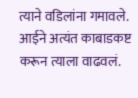त्याने वडिलांना गमावले. आईने अत्यंत काबाडकष्ट करून त्याला वाढवलं.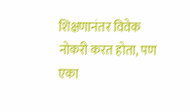शिक्षणानंतर विवेक नोकरी करत होता, पण एका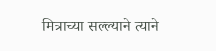मित्राच्या सल्ल्याने त्याने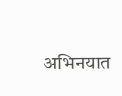अभिनयात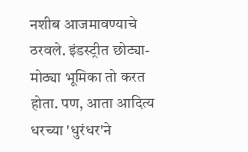नशीब आजमावण्याचे ठरवले. इंडस्ट्रीत छोट्या-मोठ्या भूमिका तो करत होता. पण, आता आदित्य धरच्या 'धुरंधर'ने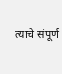त्याचे संपूर्ण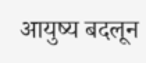आयुष्य बदलून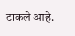टाकले आहे.